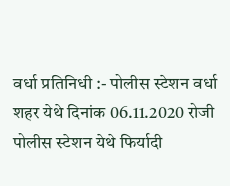वर्धा प्रतिनिधी :- पोलीस स्टेशन वर्धा शहर येथे दिनांक 06.11.2020 रोजी पोलीस स्टेशन येथे फिर्यादी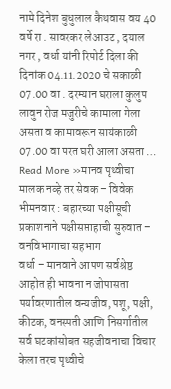नामे दिनेश बुधुलाल कैथवास वय 40 वर्षे रा . सावरकर लेआउट , दयाल नगर , वर्धा यांनी रिपोर्ट दिला की दिनांक 04.11.2020 चे सकाळी 07.00 वा . दरम्यान घराला कुलुप लावुन रोज मजुरीचे कामाला गेला असता व कामावरून सायंकाळी 07.00 वा परत घरी आला असता …
Read More »मानव पृथ्वीचा मालक नव्हे तर सेवक – विवेक भीमनवार : बहारच्या पक्षीसूची प्रकाशनाने पक्षीसप्ताहाची सुरुवात – वनविभागाचा सहभाग
वर्धा – मानवाने आपण सर्वश्रेष्ठ आहोत ही भावना न जोपासता पर्यावरणातील वन्यजीव, पशू, पक्षी, कीटक, वनस्पती आणि निसर्गातील सर्व घटकांसोबत सहजीवनाचा विचार केला तरच पृथ्वीचे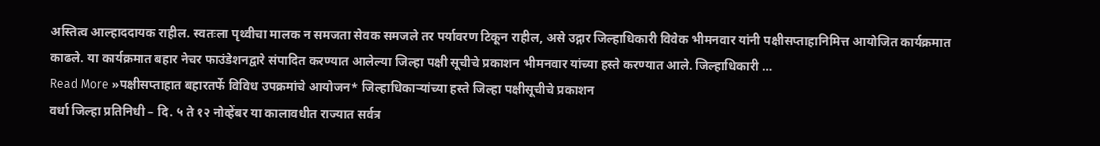अस्तित्व आल्हाददायक राहील. स्वतःला पृथ्वीचा मालक न समजता सेवक समजले तर पर्यावरण टिकून राहील, असे उद्गार जिल्हाधिकारी विवेक भीमनवार यांनी पक्षीसप्ताहानिमित्त आयोजित कार्यक्रमात काढले. या कार्यक्रमात बहार नेचर फाउंडेशनद्वारे संपादित करण्यात आलेल्या जिल्हा पक्षी सूचीचे प्रकाशन भीमनवार यांच्या हस्ते करण्यात आले. जिल्हाधिकारी …
Read More »पक्षीसप्ताहात बहारतर्फे विविध उपक्रमांचे आयोजन* जिल्हाधिकाऱ्यांच्या हस्ते जिल्हा पक्षीसूचीचे प्रकाशन
वर्धा जिल्हा प्रतिनिधी – दि. ५ ते १२ नोव्हेंबर या कालावधीत राज्यात सर्वत्र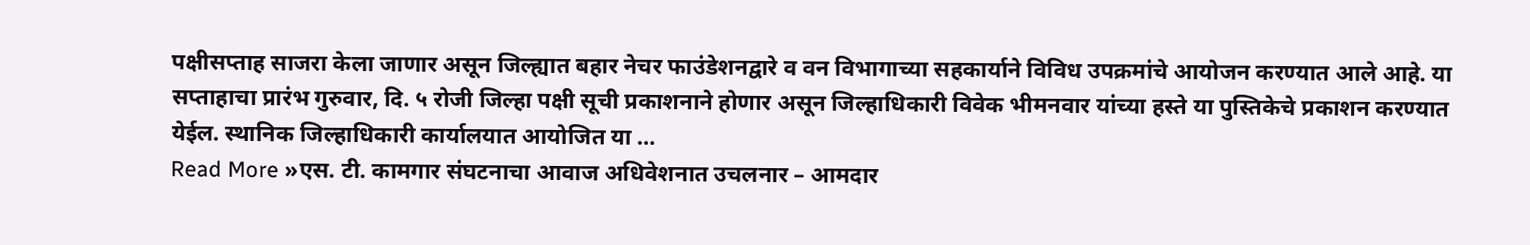पक्षीसप्ताह साजरा केला जाणार असून जिल्ह्यात बहार नेचर फाउंडेशनद्वारे व वन विभागाच्या सहकार्याने विविध उपक्रमांचे आयोजन करण्यात आले आहे. या सप्ताहाचा प्रारंभ गुरुवार, दि. ५ रोजी जिल्हा पक्षी सूची प्रकाशनाने होणार असून जिल्हाधिकारी विवेक भीमनवार यांच्या हस्ते या पुस्तिकेचे प्रकाशन करण्यात येईल. स्थानिक जिल्हाधिकारी कार्यालयात आयोजित या …
Read More »एस. टी. कामगार संघटनाचा आवाज अधिवेशनात उचलनार – आमदार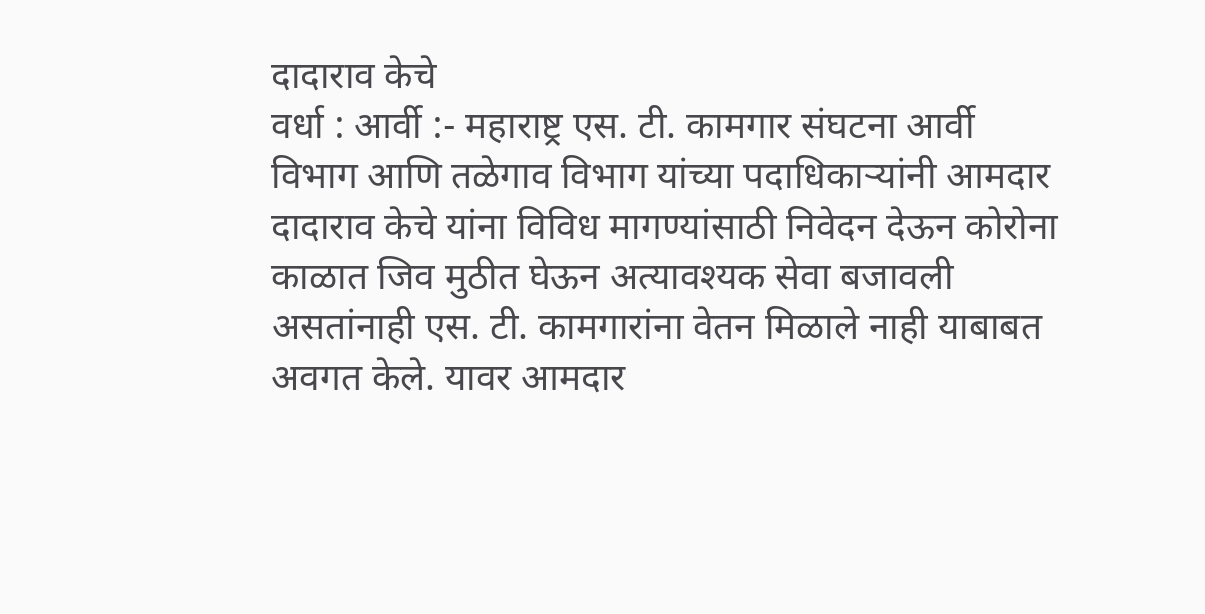दादाराव केचे
वर्धा : आर्वी :- महाराष्ट्र एस. टी. कामगार संघटना आर्वी विभाग आणि तळेगाव विभाग यांच्या पदाधिकाऱ्यांनी आमदार दादाराव केचे यांना विविध मागण्यांसाठी निवेदन देऊन कोरोना काळात जिव मुठीत घेऊन अत्यावश्यक सेवा बजावली असतांनाही एस. टी. कामगारांना वेतन मिळाले नाही याबाबत अवगत केले. यावर आमदार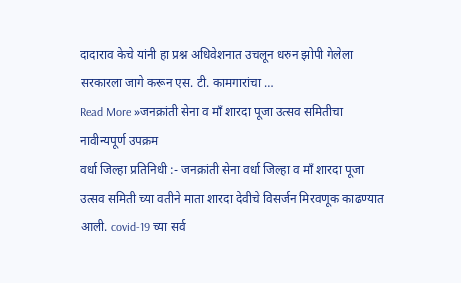दादाराव केचे यांनी हा प्रश्न अधिवेशनात उचलून धरुन झोपी गेलेला सरकारला जागे करून एस. टी. कामगारांचा …
Read More »जनक्रांती सेना व माँ शारदा पूजा उत्सव समितीचा नावीन्यपूर्ण उपक्रम
वर्धा जिल्हा प्रतिनिधी :- जनक्रांती सेना वर्धा जिल्हा व माँ शारदा पूजा उत्सव समिती च्या वतीने माता शारदा देवीचे विसर्जन मिरवणूक काढण्यात आली. covid-19 च्या सर्व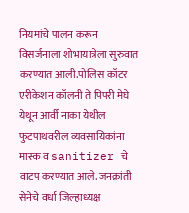नियमांचे पालन करून विसर्जनाला शोभायात्रेला सुरुवात करण्यात आली.पोलिस कॉटर एरीकेशन कॉलनी ते पिपरी मेघे येथून आर्वी नाका येथील फुटपाथवरील व्यवसायिकांना मास्क व sanitizer चे वाटप करण्यात आले. जनक्रांती सेनेचे वर्धा जिल्हाध्यक्ष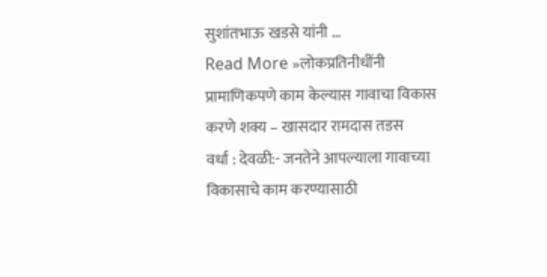सुशांतभाऊ खडसे यांनी …
Read More »लोकप्रतिनीधींनी प्रामाणिकपणे काम केल्यास गावाचा विकास करणे शक्य – खासदार रामदास तडस
वर्धा : देवळी:- जनतेने आपल्याला गावाच्या विकासाचे काम करण्यासाठी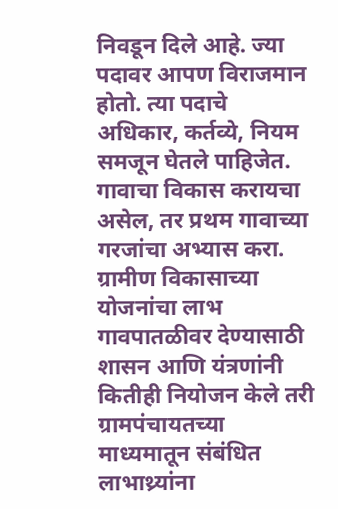निवडून दिले आहे. ज्या पदावर आपण विराजमान होतो. त्या पदाचे अधिकार, कर्तव्ये, नियम समजून घेतले पाहिजेत. गावाचा विकास करायचा असेल, तर प्रथम गावाच्या गरजांचा अभ्यास करा. ग्रामीण विकासाच्या योजनांचा लाभ गावपातळीवर देण्यासाठी शासन आणि यंत्रणांनी कितीही नियोजन केले तरी ग्रामपंचायतच्या माध्यमातून संबंधित लाभाथ्र्यांना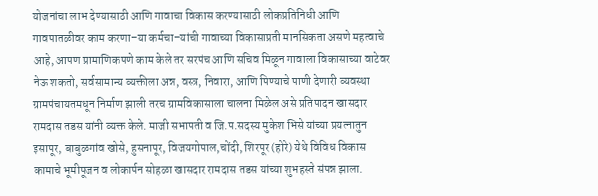योजनांचा लाभ देण्यासाठी आणि गावाचा विकास करण्यासाठी लोकप्रतिनिधी आणि गावपातळीवर काम करणा–या कर्मचा–यांची गावाच्या विकासाप्रती मानसिकता असणे महत्वाचे आहे, आपण प्रामाणिकपणे काम केले तर सरपंच आणि सचिव मिळून गावाला विकासाच्या वाटेवर नेऊ शकतो, सर्वसामान्य व्यक्तीला अन्न, वस्त्र, निवारा, आणि पिण्याचे पाणी देणारी व्यवस्था ग्रामपंचायतमधून निर्माण झाली तरच ग्रामविकासाला चालना मिळेल असे प्रतिपादन खासदार रामदास तडस यांनी व्यक्त केले. माजी सभापती व जि.प.सदस्य मुकेश भिसे यांच्या प्रयत्नातुन इसापूर, बाबुळगांव खोसे, हुसनापूर, विजयगोपाल,चोंदी, शिरपूर (होरे) येथे विविध विकास कामाचे भूमीपूजन व लोकार्पन सोहळा खासदार रामदास तडस यांच्या शुभहस्ते संपन्न झाला.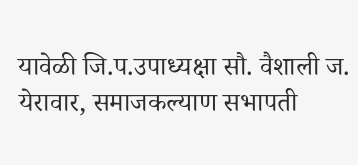यावेळी जि.प.उपाध्यक्षा सौ. वैशाली ज. येरावार, समाजकल्याण सभापती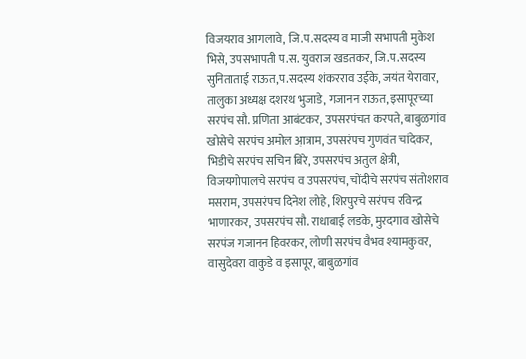विजयराव आगलावे, जि.प.सदस्य व माजी सभापती मुकेश भिसे, उपसभापती प.स. युवराज खडतकर, जि.प.सदस्य सुनिताताई राऊत,प.सदस्य शंकरराव उईके, जयंत येरावार, तालुका अध्यक्ष दशरथ भुजाडे, गजानन राऊत, इसापूरच्या सरपंच सौ. प्रणिता आबंटकर, उपसरपंचत करपते, बाबुळगांव खोसेचे सरपंच अमोल आ़त्राम, उपसरंपच गुणवंत चांदेकर, भिडीचे सरपंच सचिन बिरे, उपसरपंच अतुल क्षेत्री, विजयगोपालचे सरपंच व उपसरपंच, चोंदीचे सरपंच संतोशराव मसराम, उपसरंपच दिनेश लोहे, शिरपुरचे सरंपच रविन्द्र भाणारकर, उपसरपंच सौ. राधाबाई लडके, मुरदगाव खोसेचे सरपंज गजानन हिवरकर, लोणी सरपंच वैभव श्यामकुवर, वासुदेवरा वाकुडे व इसापूर, बाबुळगांव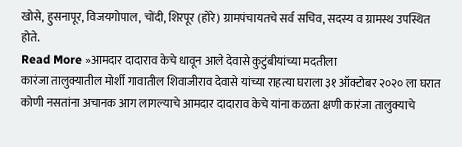खोसे, हुसनापूर, विजयगोपाल, चोंदी, शिरपूर (होरे) ग्रामपंचायतचे सर्व सचिव, सदस्य व ग्रामस्थ उपस्थित होते.
Read More »आमदार दादाराव केचे धावून आले देवासे कुटुंबीयांच्या मदतीला
कारंजा तालुक्यातील मोर्शी गावातील शिवाजीराव देवासे यांच्या राहत्या घराला ३१ ऑक्टोबर २०२० ला घरात कोणी नसतांना अचानक आग लागल्याचे आमदार दादाराव केचे यांना कळता क्षणी कारंजा तालुक्याचे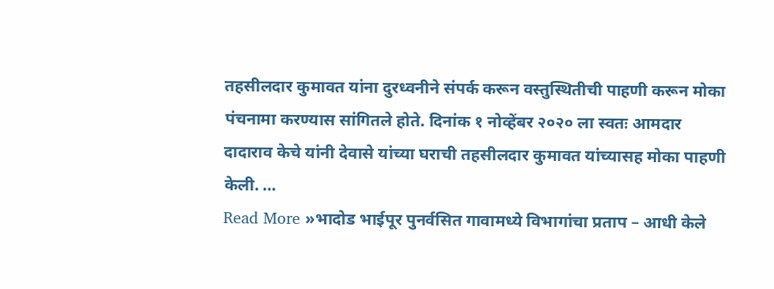तहसीलदार कुमावत यांना दुरध्वनीने संपर्क करून वस्तुस्थितीची पाहणी करून मोका पंचनामा करण्यास सांगितले होते. दिनांक १ नोव्हेंबर २०२० ला स्वतः आमदार दादाराव केचे यांनी देवासे यांच्या घराची तहसीलदार कुमावत यांच्यासह मोका पाहणी केली. …
Read More »भादोड भाईपूर पुनर्वसित गावामध्ये विभागांचा प्रताप – आधी केले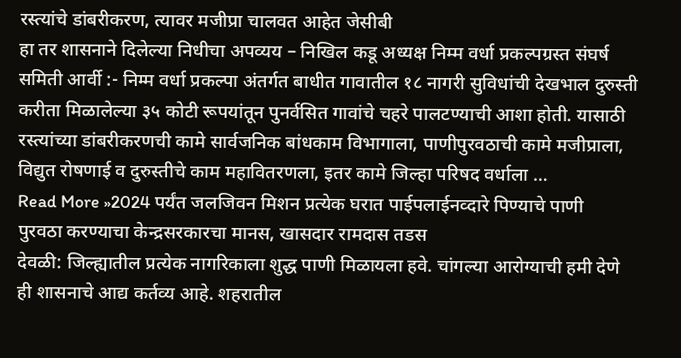रस्त्यांचे डांबरीकरण, त्यावर मजीप्रा चालवत आहेत जेसीबी
हा तर शासनाने दिलेल्या निधीचा अपव्यय – निखिल कडू अध्यक्ष निम्म वर्धा प्रकल्पग्रस्त संघर्ष समिती आर्वी :- निम्म वर्धा प्रकल्पा अंतर्गत बाधीत गावातील १८ नागरी सुविधांची देखभाल दुरुस्ती करीता मिळालेल्या ३५ कोटी रूपयांतून पुनर्वसित गावांचे चहरे पालटण्याची आशा होती. यासाठी रस्त्यांच्या डांबरीकरणची कामे सार्वजनिक बांधकाम विभागाला, पाणीपुरवठाची कामे मजीप्राला, विद्युत रोषणाई व दुरुस्तीचे काम महावितरणला, इतर कामे जिल्हा परिषद वर्धाला …
Read More »2024 पर्यंत जलजिवन मिशन प्रत्येक घरात पाईपलाईनव्दारे पिण्याचे पाणी पुरवठा करण्याचा केन्द्रसरकारचा मानस, खासदार रामदास तडस
देवळी: जिल्ह्यातील प्रत्येक नागरिकाला शुद्ध पाणी मिळायला हवे. चांगल्या आरोग्याची हमी देणे ही शासनाचे आद्य कर्तव्य आहे. शहरातील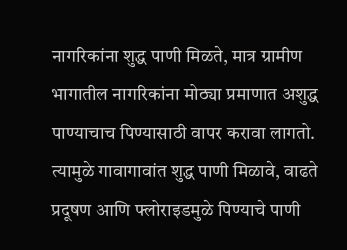नागरिकांना शुद्ध पाणी मिळते, मात्र ग्रामीण भागातील नागरिकांना मोठ्या प्रमाणात अशुद्ध पाण्याचाच पिण्यासाठी वापर करावा लागतो. त्यामुळे गावागावांत शुद्ध पाणी मिळावे, वाढते प्रदूषण आणि फ्लोराइडमुळे पिण्याचे पाणी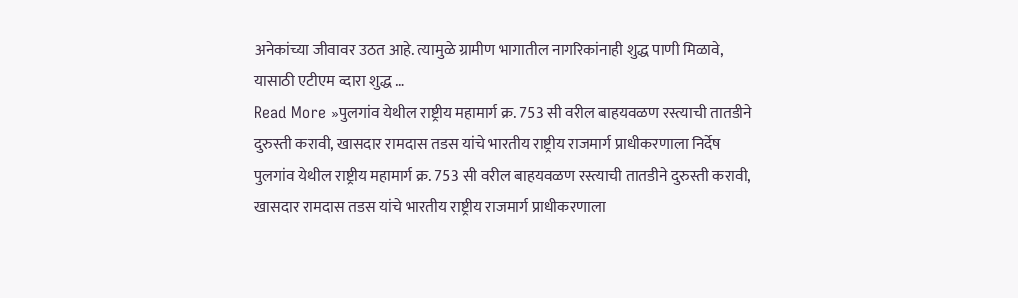अनेकांच्या जीवावर उठत आहे. त्यामुळे ग्रामीण भागातील नागरिकांनाही शुद्ध पाणी मिळावे, यासाठी एटीएम व्दारा शुद्ध …
Read More »पुलगांव येथील राष्ट्रीय महामार्ग क्र. 753 सी वरील बाहयवळण रस्त्याची तातडीने दुरुस्ती करावी, खासदार रामदास तडस यांचे भारतीय राष्ट्रीय राजमार्ग प्राधीकरणाला निर्देष
पुलगांव येथील राष्ट्रीय महामार्ग क्र. 753 सी वरील बाहयवळण रस्त्याची तातडीने दुरुस्ती करावी, खासदार रामदास तडस यांचे भारतीय राष्ट्रीय राजमार्ग प्राधीकरणाला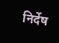निर्देष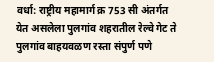वर्धा: राष्ट्रीय महामार्ग क्र 753 सी अंतर्गत येत असलेला पुलगांव शहरातील रेल्वे गेट ते पुलगांव बाहयवळण रस्ता संपुर्ण पणे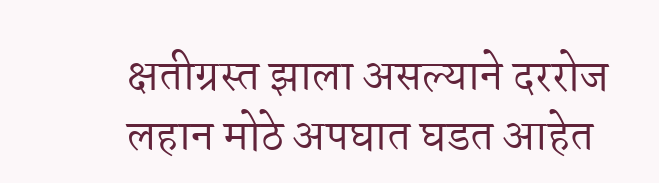क्षतीग्रस्त झाला असल्याने दररोज लहान मोठे अपघात घडत आहेत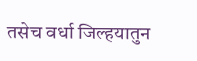तसेच वर्धा जिल्हयातुन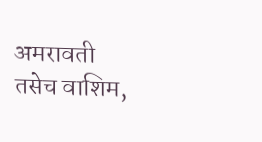अमरावती तसेच वाशिम,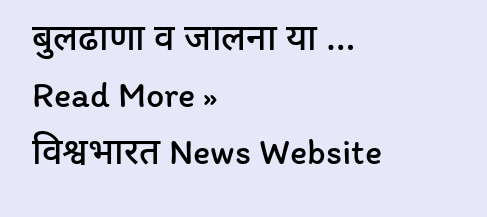बुलढाणा व जालना या …
Read More »
विश्वभारत News Website